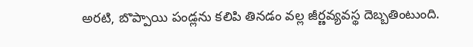అరటి, బొప్పాయి పండ్లను కలిపి తినడం వల్ల జీర్ణవ్యవస్థ దెబ్బతింటుంది.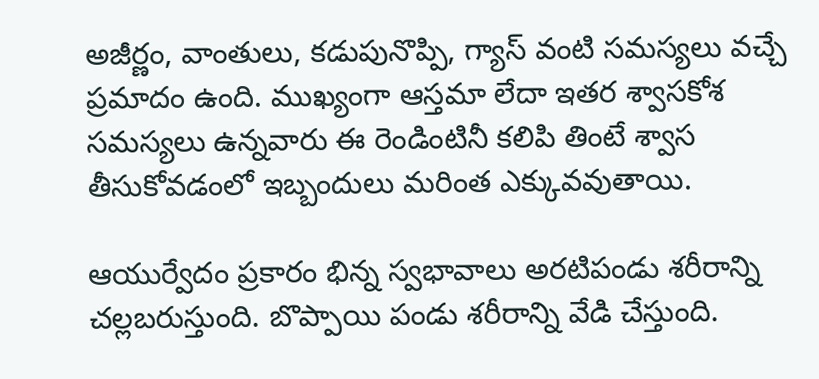అజీర్ణం, వాంతులు, కడుపునొప్పి, గ్యాస్ వంటి సమస్యలు వచ్చే ప్రమాదం ఉంది. ముఖ్యంగా ఆస్తమా లేదా ఇతర శ్వాసకోశ సమస్యలు ఉన్నవారు ఈ రెండింటినీ కలిపి తింటే శ్వాస తీసుకోవడంలో ఇబ్బందులు మరింత ఎక్కువవుతాయి.

ఆయుర్వేదం ప్రకారం భిన్న స్వభావాలు అరటిపండు శరీరాన్ని చల్లబరుస్తుంది. బొప్పాయి పండు శరీరాన్ని వేడి చేస్తుంది.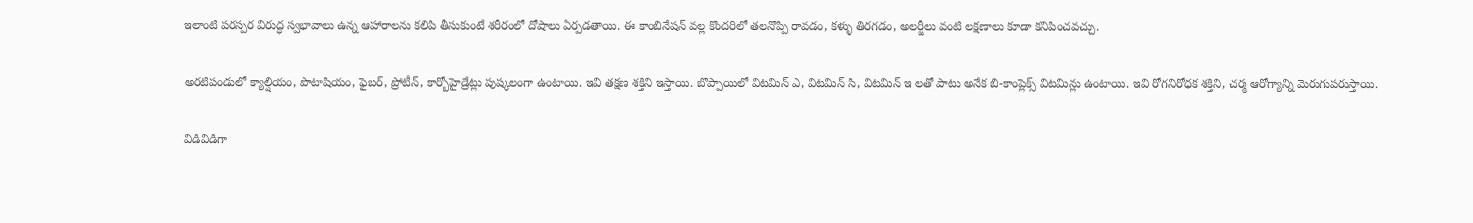ఇలాంటి పరస్పర విరుద్ధ స్వభావాలు ఉన్న ఆహారాలను కలిపి తీసుకుంటే శరీరంలో దోషాలు ఏర్పడతాయి. ఈ కాంబినేషన్ వల్ల కొందరిలో తలనొప్పి రావడం, కళ్ళు తిరగడం, అలర్జీలు వంటి లక్షణాలు కూడా కనిపించవచ్చు.

అరటిపండులో క్యాల్షియం, పొటాషియం, ఫైబర్, ప్రోటీన్, కార్బోహైడ్రేట్లు పుష్కలంగా ఉంటాయి. ఇవి తక్షణ శక్తిని ఇస్తాయి. బొప్పాయిలో విటమిన్ ఎ, విటమిన్ సి, విటమిన్ ఇ లతో పాటు అనేక బి-కాంప్లెక్స్ విటమిన్లు ఉంటాయి. ఇవి రోగనిరోధక శక్తిని, చర్మ ఆరోగ్యాన్ని మెరుగుపరుస్తాయి.

విడివిడిగా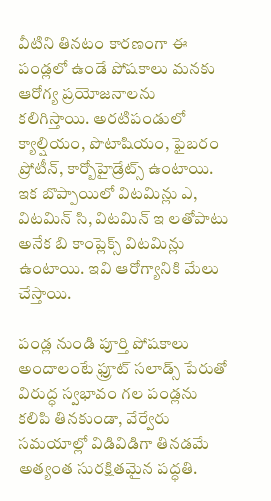వీటిని తినటం కారణంగా ఈ పండ్లలో ఉండే పోషకాలు మనకు ఆరోగ్య ప్రయోజనాలను కలిగిస్తాయి. అరటిపండులో క్యాల్షియం, పొటాషియం, ఫైబరం ప్రోటీన్, కార్బోహైడ్రేట్స్ ఉంటాయి. ఇక బొప్పాయిలో విటమిన్లు ఎ, విటమిన్ సి, విటమిన్ ఇ లతోపాటు అనేక బి కాంప్లెక్స్ విటమిన్లు ఉంటాయి. ఇవి ఆరోగ్యానికి మేలు చేస్తాయి.

పండ్ల నుండి పూర్తి పోషకాలు అందాలంటే ఫ్రూట్ సలాడ్స్ పేరుతో విరుద్ధ స్వభావం గల పండ్లను కలిపి తినకుండా, వేర్వేరు సమయాల్లో విడివిడిగా తినడమే అత్యంత సురక్షితమైన పద్ధతి.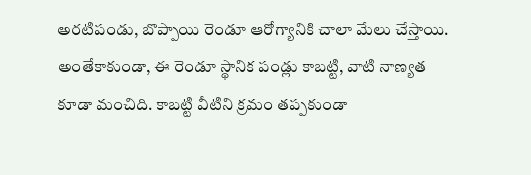అరటిపండు, బొప్పాయి రెండూ ఆరోగ్యానికి చాలా మేలు చేస్తాయి. అంతేకాకుండా, ఈ రెండూ స్థానిక పండ్లు కాబట్టి, వాటి నాణ్యత కూడా మంచిది. కాబట్టి వీటిని క్రమం తప్పకుండా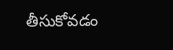తీసుకోవడం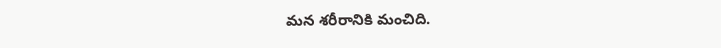మన శరీరానికి మంచిది.